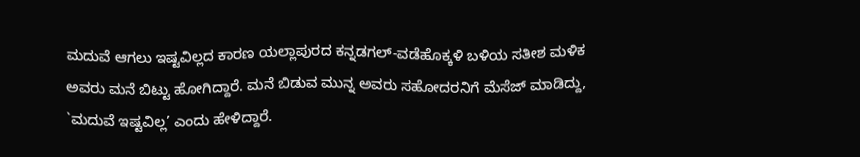ಮದುವೆ ಆಗಲು ಇಷ್ಟವಿಲ್ಲದ ಕಾರಣ ಯಲ್ಲಾಪುರದ ಕನ್ನಡಗಲ್-ವಡೆಹೊಕ್ಕಳಿ ಬಳಿಯ ಸತೀಶ ಮಳಿಕ ಅವರು ಮನೆ ಬಿಟ್ಟು ಹೋಗಿದ್ದಾರೆ. ಮನೆ ಬಿಡುವ ಮುನ್ನ ಅವರು ಸಹೋದರನಿಗೆ ಮೆಸೆಜ್ ಮಾಡಿದ್ದು, `ಮದುವೆ ಇಷ್ಟವಿಲ್ಲ’ ಎಂದು ಹೇಳಿದ್ದಾರೆ.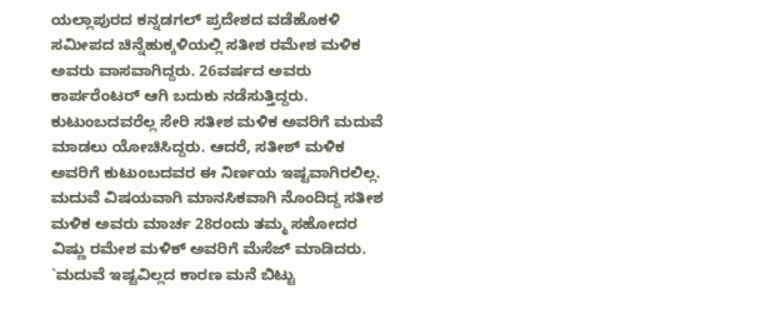ಯಲ್ಲಾಪುರದ ಕನ್ನಡಗಲ್ ಪ್ರದೇಶದ ವಡೆಹೊಕಳಿ ಸಮೀಪದ ಚಿನ್ನೆಹುಕ್ಕಳಿಯಲ್ಲಿ ಸತೀಶ ರಮೇಶ ಮಳಿಕ ಅವರು ವಾಸವಾಗಿದ್ದರು. 26ವರ್ಷದ ಅವರು ಕಾರ್ಪರೆಂಟರ್ ಆಗಿ ಬದುಕು ನಡೆಸುತ್ತಿದ್ದರು. ಕುಟುಂಬದವರೆಲ್ಲ ಸೇರಿ ಸತೀಶ ಮಳಿಕ ಅವರಿಗೆ ಮದುವೆ ಮಾಡಲು ಯೋಚಿಸಿದ್ದರು. ಆದರೆ, ಸತೀಶ್ ಮಳಿಕ ಅವರಿಗೆ ಕುಟುಂಬದವರ ಈ ನಿರ್ಣಯ ಇಷ್ಟವಾಗಿರಲಿಲ್ಲ.
ಮದುವೆ ವಿಷಯವಾಗಿ ಮಾನಸಿಕವಾಗಿ ನೊಂದಿದ್ದ ಸತೀಶ ಮಳಿಕ ಅವರು ಮಾರ್ಚ 28ರಂದು ತಮ್ಮ ಸಹೋದರ ವಿಷ್ಣು ರಮೇಶ ಮಳಿಕ್ ಅವರಿಗೆ ಮೆಸೆಜ್ ಮಾಡಿದರು. `ಮದುವೆ ಇಷ್ಟವಿಲ್ಲದ ಕಾರಣ ಮನೆ ಬಿಟ್ಟು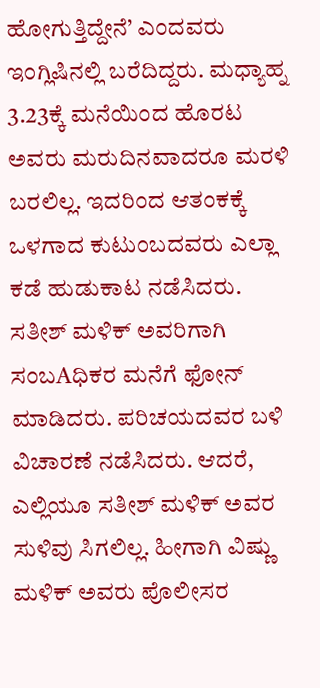ಹೋಗುತ್ತಿದ್ದೇನೆ’ ಎಂದವರು ಇಂಗ್ಲಿಷಿನಲ್ಲಿ ಬರೆದಿದ್ದರು. ಮಧ್ಯಾಹ್ನ 3.23ಕ್ಕೆ ಮನೆಯಿಂದ ಹೊರಟ ಅವರು ಮರುದಿನವಾದರೂ ಮರಳಿ ಬರಲಿಲ್ಲ. ಇದರಿಂದ ಆತಂಕಕ್ಕೆ ಒಳಗಾದ ಕುಟುಂಬದವರು ಎಲ್ಲಾ ಕಡೆ ಹುಡುಕಾಟ ನಡೆಸಿದರು.
ಸತೀಶ್ ಮಳಿಕ್ ಅವರಿಗಾಗಿ ಸಂಬAಧಿಕರ ಮನೆಗೆ ಫೋನ್ ಮಾಡಿದರು. ಪರಿಚಯದವರ ಬಳಿ ವಿಚಾರಣೆ ನಡೆಸಿದರು. ಆದರೆ, ಎಲ್ಲಿಯೂ ಸತೀಶ್ ಮಳಿಕ್ ಅವರ ಸುಳಿವು ಸಿಗಲಿಲ್ಲ. ಹೀಗಾಗಿ ವಿಷ್ಣು ಮಳಿಕ್ ಅವರು ಪೊಲೀಸರ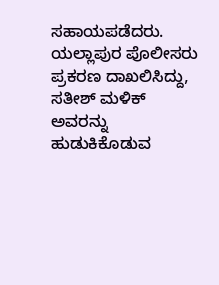ಸಹಾಯಪಡೆದರು. ಯಲ್ಲಾಪುರ ಪೊಲೀಸರು ಪ್ರಕರಣ ದಾಖಲಿಸಿದ್ದು, ಸತೀಶ್ ಮಳಿಕ್ ಅವರನ್ನು ಹುಡುಕಿಕೊಡುವ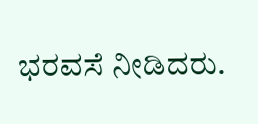ಭರವಸೆ ನೀಡಿದರು.